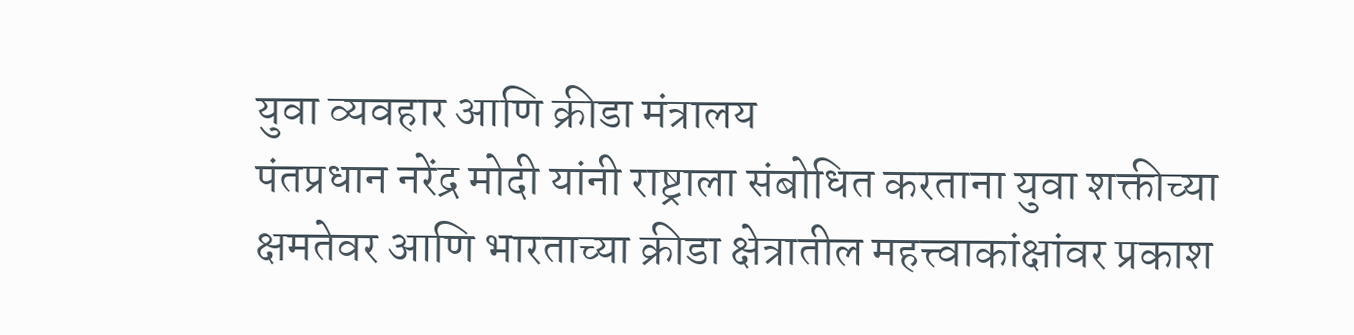युवा व्यवहार आणि क्रीडा मंत्रालय
पंतप्रधान नरेंद्र मोदी यांनी राष्ट्राला संबोधित करताना युवा शक्तीच्या क्षमतेवर आणि भारताच्या क्रीडा क्षेत्रातील महत्त्वाकांक्षांवर प्रकाश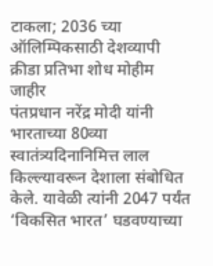टाकला; 2036 च्या ऑलिम्पिकसाठी देशव्यापी क्रीडा प्रतिभा शोध मोहीम जाहीर
पंतप्रधान नरेंद्र मोदी यांनी भारताच्या 80व्या स्वातंत्र्यदिनानिमित्त लाल किल्ल्यावरून देशाला संबोधित केले. यावेळी त्यांनी 2047 पर्यंत ‘विकसित भारत’ घडवण्याच्या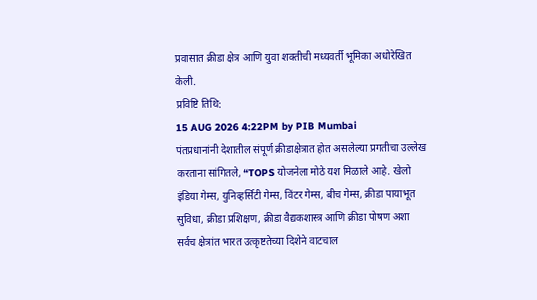प्रवासात क्रीडा क्षेत्र आणि युवा शक्तीची मध्यवर्ती भूमिका अधोरेखित केली.
प्रविष्टि तिथि:
15 AUG 2026 4:22PM by PIB Mumbai
पंतप्रधानांनी देशातील संपूर्ण क्रीडाक्षेत्रात होत असलेल्या प्रगतीचा उल्लेख करताना सांगितले, “TOPS योजनेला मोठे यश मिळाले आहे. खेलो इंडिया गेम्स, युनिव्हर्सिटी गेम्स, विंटर गेम्स, बीच गेम्स, क्रीडा पायाभूत सुविधा, क्रीडा प्रशिक्षण, क्रीडा वैद्यकशास्त्र आणि क्रीडा पोषण अशा सर्वच क्षेत्रांत भारत उत्कृष्टतेच्या दिशेने वाटचाल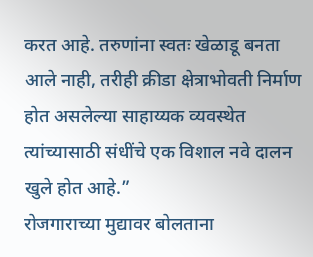करत आहे. तरुणांना स्वतः खेळाडू बनता आले नाही, तरीही क्रीडा क्षेत्राभोवती निर्माण होत असलेल्या साहाय्यक व्यवस्थेत त्यांच्यासाठी संधींचे एक विशाल नवे दालन खुले होत आहे.”
रोजगाराच्या मुद्यावर बोलताना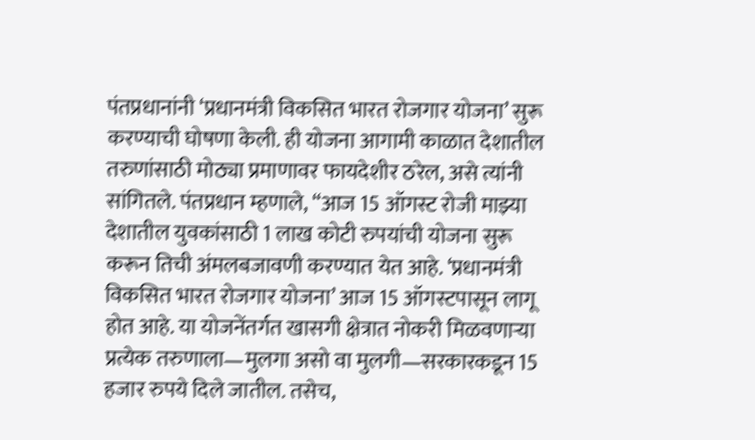पंतप्रधानांनी ‘प्रधानमंत्री विकसित भारत रोजगार योजना’ सुरू करण्याची घोषणा केली. ही योजना आगामी काळात देशातील तरुणांसाठी मोठ्या प्रमाणावर फायदेशीर ठरेल, असे त्यांनी सांगितले. पंतप्रधान म्हणाले, “आज 15 ऑगस्ट रोजी माझ्या देशातील युवकांसाठी 1 लाख कोटी रुपयांची योजना सुरू करून तिची अंमलबजावणी करण्यात येत आहे. ‘प्रधानमंत्री विकसित भारत रोजगार योजना’ आज 15 ऑगस्टपासून लागू होत आहे. या योजनेंतर्गत खासगी क्षेत्रात नोकरी मिळवणाऱ्या प्रत्येक तरुणाला—मुलगा असो वा मुलगी—सरकारकडून 15 हजार रुपये दिले जातील. तसेच,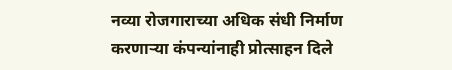नव्या रोजगाराच्या अधिक संधी निर्माण करणाऱ्या कंपन्यांनाही प्रोत्साहन दिले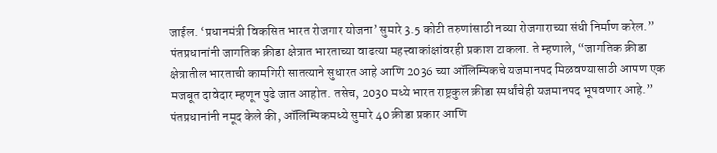जाईल. ‘प्रधानमंत्री विकसित भारत रोजगार योजना’ सुमारे 3.5 कोटी तरुणांसाठी नव्या रोजगाराच्या संधी निर्माण करेल.”
पंतप्रधानांनी जागतिक क्रीडा क्षेत्रात भारताच्या वाढत्या महत्त्वाकांक्षांवरही प्रकाश टाकला. ते म्हणाले, “जागतिक क्रीडा क्षेत्रातील भारताची कामगिरी सातत्याने सुधारत आहे आणि 2036 च्या ऑलिम्पिकचे यजमानपद मिळवण्यासाठी आपण एक मजबूत दावेदार म्हणून पुढे जात आहोत. तसेच, 2030 मध्ये भारत राष्ट्रकुल क्रीडा स्पर्धांचेही यजमानपद भूषवणार आहे.”
पंतप्रधानांनी नमूद केले की, ऑलिम्पिकमध्ये सुमारे 40 क्रीडा प्रकार आणि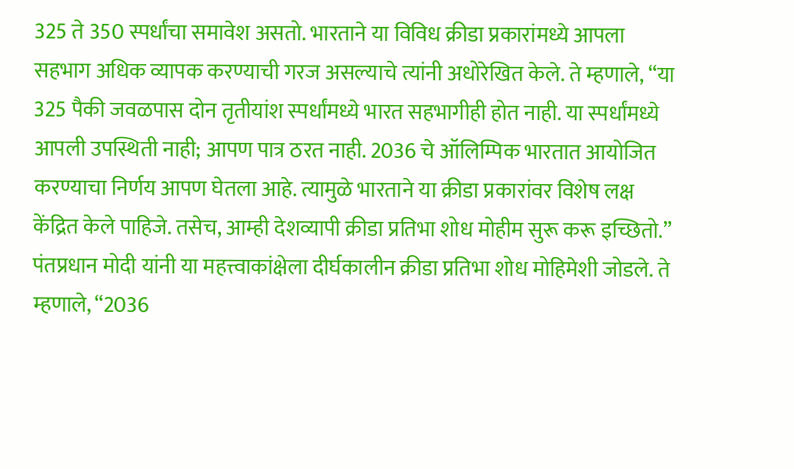325 ते 350 स्पर्धांचा समावेश असतो. भारताने या विविध क्रीडा प्रकारांमध्ये आपला सहभाग अधिक व्यापक करण्याची गरज असल्याचे त्यांनी अधोरेखित केले. ते म्हणाले, “या 325 पैकी जवळपास दोन तृतीयांश स्पर्धांमध्ये भारत सहभागीही होत नाही. या स्पर्धांमध्ये आपली उपस्थिती नाही; आपण पात्र ठरत नाही. 2036 चे ऑलिम्पिक भारतात आयोजित करण्याचा निर्णय आपण घेतला आहे. त्यामुळे भारताने या क्रीडा प्रकारांवर विशेष लक्ष केंद्रित केले पाहिजे. तसेच, आम्ही देशव्यापी क्रीडा प्रतिभा शोध मोहीम सुरू करू इच्छितो.”
पंतप्रधान मोदी यांनी या महत्त्वाकांक्षेला दीर्घकालीन क्रीडा प्रतिभा शोध मोहिमेशी जोडले. ते म्हणाले, “2036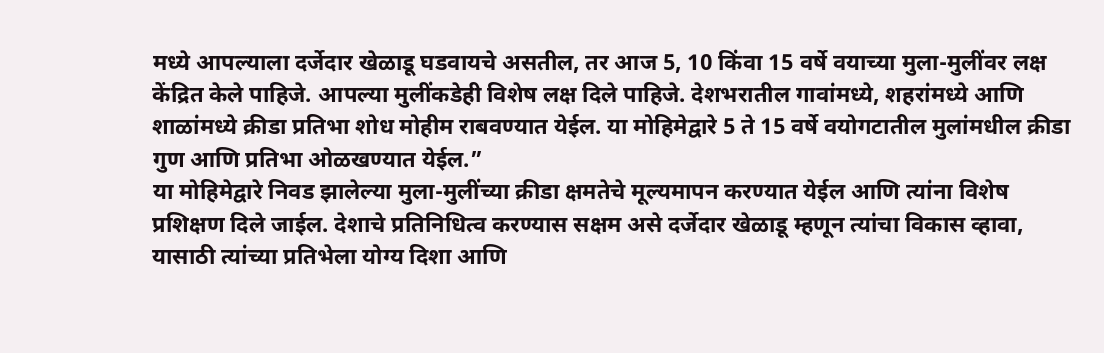मध्ये आपल्याला दर्जेदार खेळाडू घडवायचे असतील, तर आज 5, 10 किंवा 15 वर्षे वयाच्या मुला-मुलींवर लक्ष केंद्रित केले पाहिजे. आपल्या मुलींकडेही विशेष लक्ष दिले पाहिजे. देशभरातील गावांमध्ये, शहरांमध्ये आणि शाळांमध्ये क्रीडा प्रतिभा शोध मोहीम राबवण्यात येईल. या मोहिमेद्वारे 5 ते 15 वर्षे वयोगटातील मुलांमधील क्रीडा गुण आणि प्रतिभा ओळखण्यात येईल.”
या मोहिमेद्वारे निवड झालेल्या मुला-मुलींच्या क्रीडा क्षमतेचे मूल्यमापन करण्यात येईल आणि त्यांना विशेष प्रशिक्षण दिले जाईल. देशाचे प्रतिनिधित्व करण्यास सक्षम असे दर्जेदार खेळाडू म्हणून त्यांचा विकास व्हावा, यासाठी त्यांच्या प्रतिभेला योग्य दिशा आणि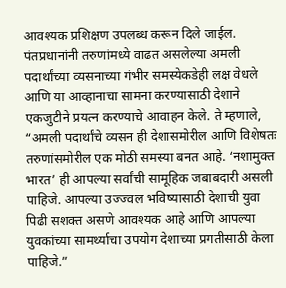आवश्यक प्रशिक्षण उपलब्ध करून दिले जाईल.
पंतप्रधानांनी तरुणांमध्ये वाढत असलेल्या अमली पदार्थांच्या व्यसनाच्या गंभीर समस्येकडेही लक्ष वेधले आणि या आव्हानाचा सामना करण्यासाठी देशाने एकजुटीने प्रयत्न करण्याचे आवाहन केले. ते म्हणाले, “अमली पदार्थांचे व्यसन ही देशासमोरील आणि विशेषतः तरुणांसमोरील एक मोठी समस्या बनत आहे. ‘नशामुक्त भारत’ ही आपल्या सर्वांची सामूहिक जबाबदारी असली पाहिजे. आपल्या उज्ज्वल भविष्यासाठी देशाची युवा पिढी सशक्त असणे आवश्यक आहे आणि आपल्या युवकांच्या सामर्थ्याचा उपयोग देशाच्या प्रगतीसाठी केला पाहिजे.”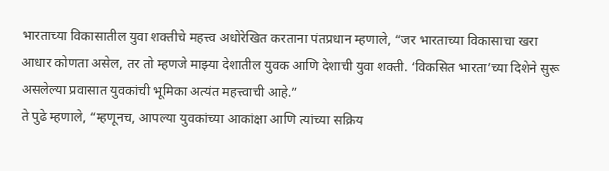भारताच्या विकासातील युवा शक्तीचे महत्त्व अधोरेखित करताना पंतप्रधान म्हणाले, “जर भारताच्या विकासाचा खरा आधार कोणता असेल, तर तो म्हणजे माझ्या देशातील युवक आणि देशाची युवा शक्ती. ‘विकसित भारता’च्या दिशेने सुरू असलेल्या प्रवासात युवकांची भूमिका अत्यंत महत्त्वाची आहे.”
ते पुढे म्हणाले, “म्हणूनच, आपल्या युवकांच्या आकांक्षा आणि त्यांच्या सक्रिय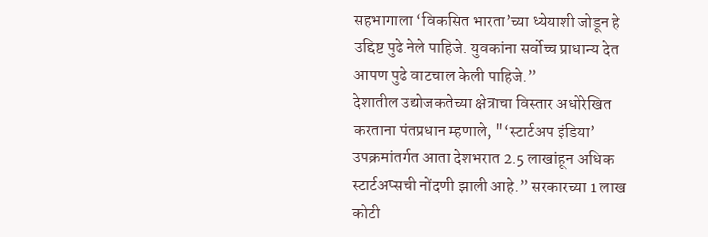सहभागाला ‘विकसित भारता’च्या ध्येयाशी जोडून हे उद्दिष्ट पुढे नेले पाहिजे. युवकांना सर्वोच्च प्राधान्य देत आपण पुढे वाटचाल केली पाहिजे.”
देशातील उद्योजकतेच्या क्षेत्राचा विस्तार अधोरेखित करताना पंतप्रधान म्हणाले, "‘स्टार्टअप इंडिया’ उपक्रमांतर्गत आता देशभरात 2.5 लाखांहून अधिक स्टार्टअप्सची नोंदणी झाली आहे.” सरकारच्या 1 लाख कोटी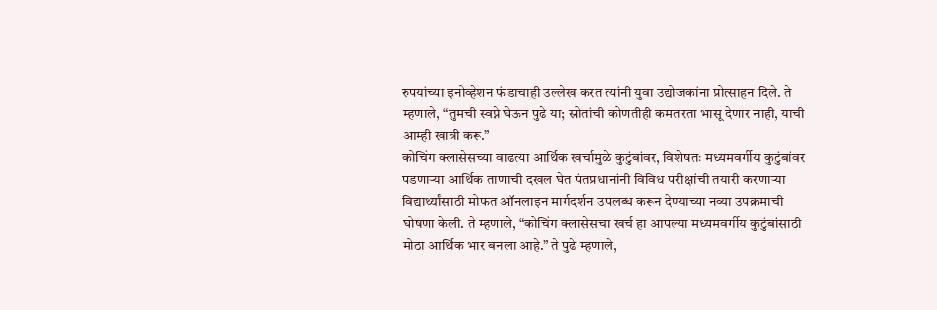रुपयांच्या इनोव्हेशन फंडाचाही उल्लेख करत त्यांनी युवा उद्योजकांना प्रोत्साहन दिले. ते म्हणाले, “तुमची स्वप्ने घेऊन पुढे या; स्रोतांची कोणतीही कमतरता भासू देणार नाही, याची आम्ही खात्री करू.”
कोचिंग क्लासेसच्या वाढत्या आर्थिक खर्चामुळे कुटुंबांवर, विशेषतः मध्यमवर्गीय कुटुंबांवर पडणाऱ्या आर्थिक ताणाची दखल घेत पंतप्रधानांनी विविध परीक्षांची तयारी करणाऱ्या विद्यार्थ्यांसाठी मोफत ऑनलाइन मार्गदर्शन उपलब्ध करून देण्याच्या नव्या उपक्रमाची घोषणा केली. ते म्हणाले, “कोचिंग क्लासेसचा खर्च हा आपल्या मध्यमवर्गीय कुटुंबांसाठी मोठा आर्थिक भार बनला आहे.” ते पुढे म्हणाले,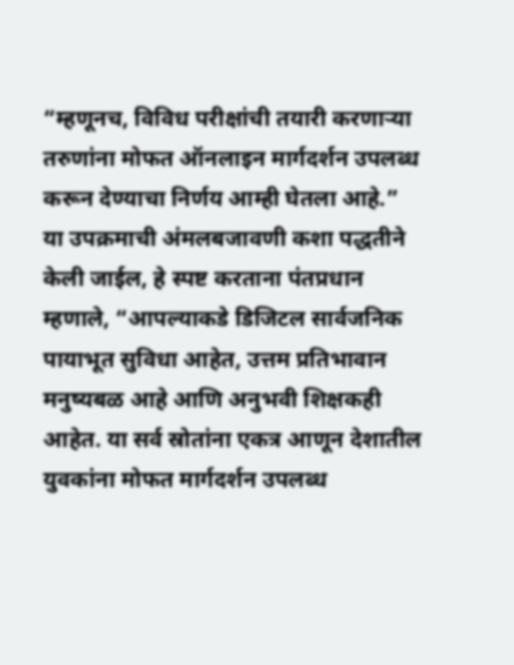“म्हणूनच, विविध परीक्षांची तयारी करणाऱ्या तरुणांना मोफत ऑनलाइन मार्गदर्शन उपलब्ध करून देण्याचा निर्णय आम्ही घेतला आहे.”
या उपक्रमाची अंमलबजावणी कशा पद्धतीने केली जाईल, हे स्पष्ट करताना पंतप्रधान म्हणाले, “आपल्याकडे डिजिटल सार्वजनिक पायाभूत सुविधा आहेत, उत्तम प्रतिभावान मनुष्यबळ आहे आणि अनुभवी शिक्षकही आहेत. या सर्व स्रोतांना एकत्र आणून देशातील युवकांना मोफत मार्गदर्शन उपलब्ध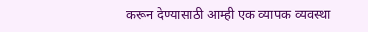करून देण्यासाठी आम्ही एक व्यापक व्यवस्था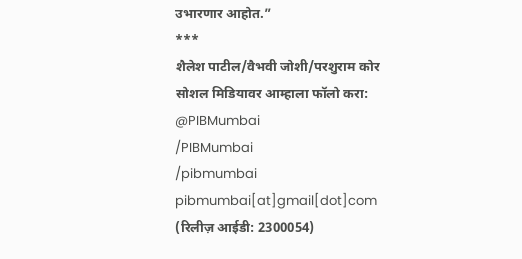उभारणार आहोत.”
***
शैलेश पाटील/वैभवी जोशी/परशुराम कोर
सोशल मिडियावर आम्हाला फॉलो करा:
@PIBMumbai
/PIBMumbai
/pibmumbai
pibmumbai[at]gmail[dot]com
(रिलीज़ आईडी: 2300054)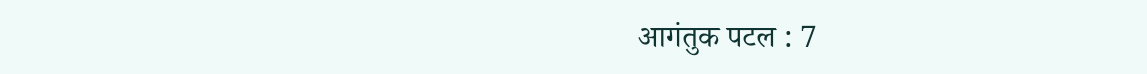आगंतुक पटल : 7